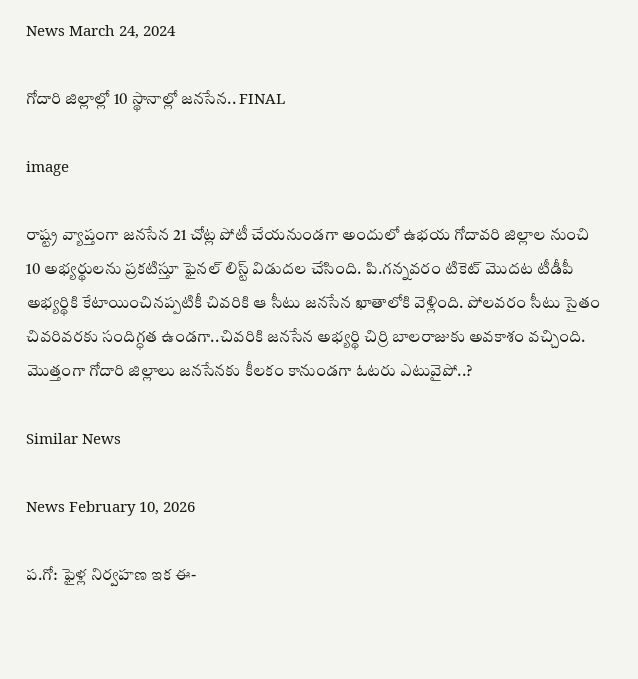News March 24, 2024

గోదారి జిల్లాల్లో 10 స్థానాల్లో జనసేన.. FINAL

image

రాష్ట్ర వ్యాప్తంగా జనసేన 21 చోట్ల పోటీ చేయనుండగా అందులో ఉభయ గోదావరి జిల్లాల నుంచి 10 అభ్యర్థులను ప్రకటిస్తూ ఫైనల్ లిస్ట్ విడుదల చేసింది. పి.గన్నవరం టికెట్ మొదట టీడీపీ అభ్యర్థికి కేటాయించినప్పటికీ చివరికి ఆ సీటు జనసేన ఖాతాలోకి వెళ్లింది. పోలవరం సీటు సైతం చివరివరకు సందిగ్ధత ఉండగా..చివరికి జనసేన అభ్యర్థి చిర్రి బాలరాజుకు అవకాశం వచ్చింది. మొత్తంగా గోదారి జిల్లాలు జనసేనకు కీలకం కానుండగా ఓటరు ఎటువైపో..?

Similar News

News February 10, 2026

ప.గో: ఫైళ్ల నిర్వహణ ఇక ఈ-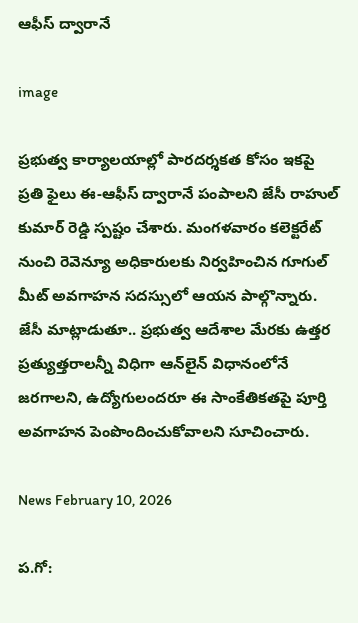ఆఫీస్‌ ద్వారానే

image

ప్రభుత్వ కార్యాలయాల్లో పారదర్శకత కోసం ఇకపై ప్రతి ఫైలు ఈ-ఆఫీస్‌ ద్వారానే పంపాలని జేసీ రాహుల్ కుమార్ రెడ్డి స్పష్టం చేశారు. మంగళవారం కలెక్టరేట్ నుంచి రెవెన్యూ అధికారులకు నిర్వహించిన గూగుల్ మీట్ అవగాహన సదస్సులో ఆయన పాల్గొన్నారు. జేసీ మాట్లాడుతూ.. ప్రభుత్వ ఆదేశాల మేరకు ఉత్తర ప్రత్యుత్తరాలన్నీ విధిగా ఆన్‌లైన్ విధానంలోనే జరగాలని, ఉద్యోగులందరూ ఈ సాంకేతికతపై పూర్తి అవగాహన పెంపొందించుకోవాలని సూచించారు.

News February 10, 2026

ప.గో: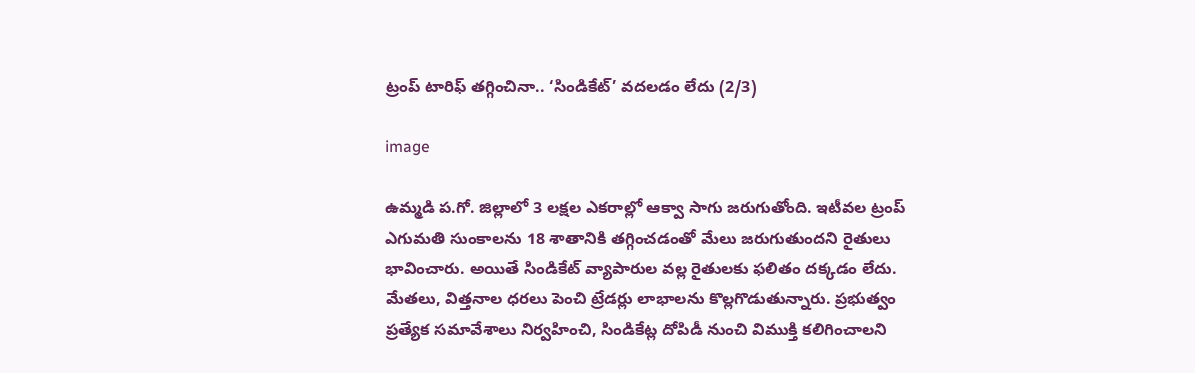ట్రంప్ టారిఫ్ తగ్గించినా.. ‘సిండికేట్’ వదలడం లేదు (2/3)

image

ఉమ్మడి ప.గో. జిల్లాలో 3 లక్షల ఎకరాల్లో ఆక్వా సాగు జరుగుతోంది. ఇటీవల ట్రంప్ ఎగుమతి సుంకాలను 18 శాతానికి తగ్గించడంతో మేలు జరుగుతుందని రైతులు భావించారు. అయితే సిండికేట్ వ్యాపారుల వల్ల రైతులకు ఫలితం దక్కడం లేదు. మేతలు, విత్తనాల ధరలు పెంచి ట్రేడర్లు లాభాలను కొల్లగొడుతున్నారు. ప్రభుత్వం ప్రత్యేక సమావేశాలు నిర్వహించి, సిండికేట్ల దోపిడీ నుంచి విముక్తి కలిగించాలని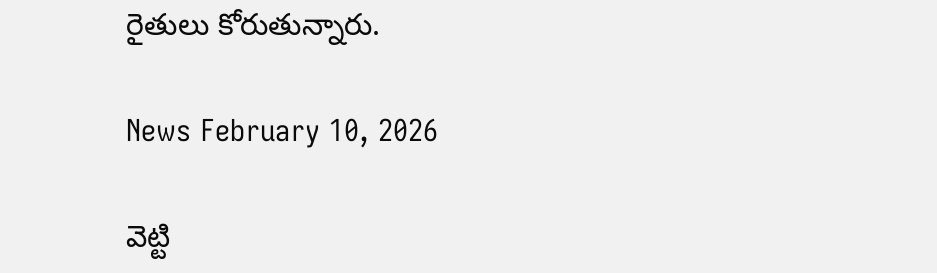రైతులు కోరుతున్నారు.

News February 10, 2026

వెట్టి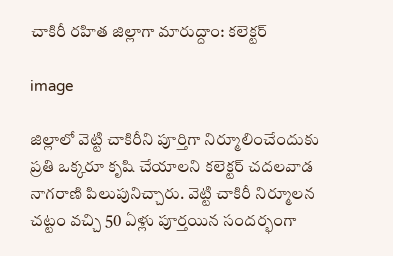చాకిరీ రహిత జిల్లాగా మారుద్దాం: కలెక్టర్

image

జిల్లాలో వెట్టి చాకిరీని పూర్తిగా నిర్మూలించేందుకు ప్రతి ఒక్కరూ కృషి చేయాలని కలెక్టర్ చదలవాడ నాగరాణి పిలుపునిచ్చారు. వెట్టి చాకిరీ నిర్మూలన చట్టం వచ్చి 50 ఏళ్లు పూర్తయిన సందర్భంగా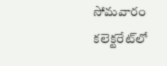సోమవారం కలెక్టరేట్‌లో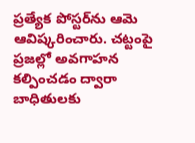ప్రత్యేక పోస్టర్‌ను ఆమె ఆవిష్కరించారు. చట్టంపై ప్రజల్లో అవగాహన కల్పించడం ద్వారా బాధితులకు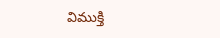విముక్తి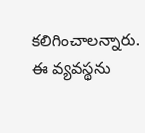కలిగించాలన్నారు. ఈ వ్యవస్థను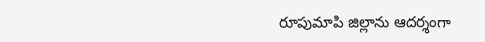రూపుమాపి జిల్లాను ఆదర్శంగా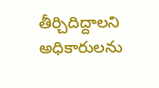తీర్చిదిద్దాలని అధికారులను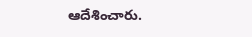ఆదేశించారు.